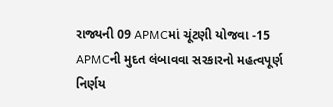રાજ્યની 09 APMCમાં ચૂંટણી યોજવા -15 APMCની મુદત લંબાવવા સરકારનો મહત્વપૂર્ણ નિર્ણય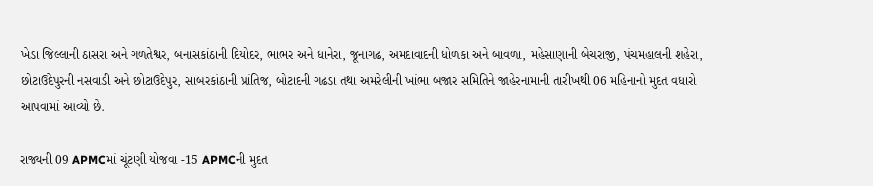ખેડા જિલ્લાની ઠાસરા અને ગળતેશ્વર, બનાસકાંઠાની દિયોદર, ભાભર અને ધાનેરા, જૂનાગઢ, અમદાવાદની ધોળકા અને બાવળા, મહેસાણાની બેચરાજી, પંચમહાલની શહેરા, છોટાઉદેપુરની નસવાડી અને છોટાઉદેપુર, સાબરકાંઠાની પ્રાંતિજ, બોટાદની ગઢડા તથા અમરેલીની ખાંભા બજાર સમિતિને જાહેરનામાની તારીખથી 06 મહિનાનો મુદત વધારો આપવામાં આવ્યો છે.

રાજ્યની 09 APMCમાં ચૂંટણી યોજવા -15 APMCની મુદત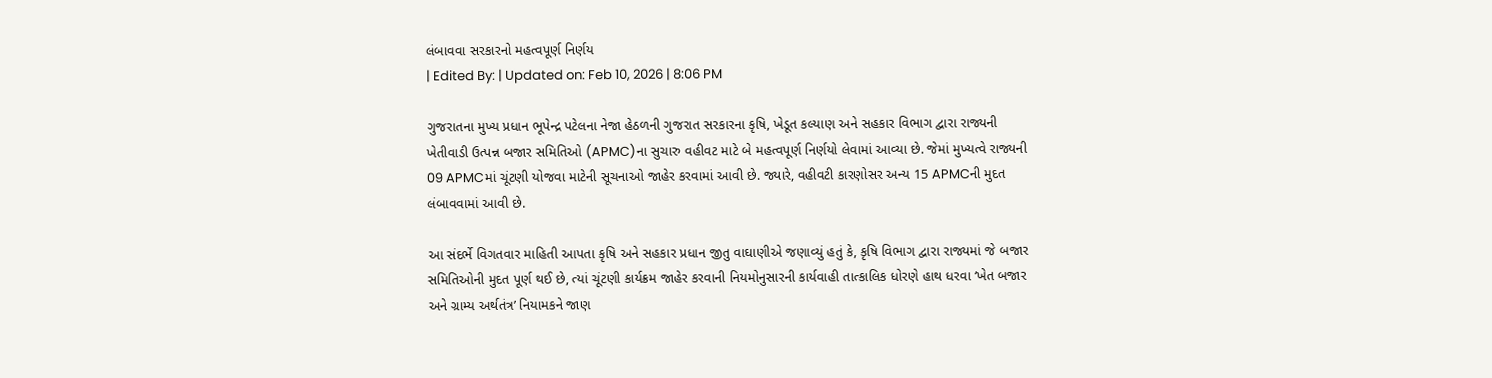લંબાવવા સરકારનો મહત્વપૂર્ણ નિર્ણય
| Edited By: | Updated on: Feb 10, 2026 | 8:06 PM

ગુજરાતના મુખ્ય પ્રધાન ભૂપેન્દ્ર પટેલના નેજા હેઠળની ગુજરાત સરકારના કૃષિ, ખેડૂત કલ્યાણ અને સહકાર વિભાગ દ્વારા રાજ્યની ખેતીવાડી ઉત્પન્ન બજાર સમિતિઓ (APMC)ના સુચારુ વહીવટ માટે બે મહત્વપૂર્ણ નિર્ણયો લેવામાં આવ્યા છે. જેમાં મુખ્યત્વે રાજ્યની 09 APMCમાં ચૂંટણી યોજવા માટેની સૂચનાઓ જાહેર કરવામાં આવી છે. જ્યારે, વહીવટી કારણોસર અન્ય 15 APMCની મુદત લંબાવવામાં આવી છે.

આ સંદર્ભે વિગતવાર માહિતી આપતા કૃષિ અને સહકાર પ્રધાન જીતુ વાઘાણીએ જણાવ્યું હતું કે, કૃષિ વિભાગ દ્વારા રાજ્યમાં જે બજાર સમિતિઓની મુદત પૂર્ણ થઈ છે, ત્યાં ચૂંટણી કાર્યક્રમ જાહેર કરવાની નિયમોનુસારની કાર્યવાહી તાત્કાલિક ધોરણે હાથ ધરવા ‘ખેત બજાર અને ગ્રામ્ય અર્થતંત્ર’ નિયામકને જાણ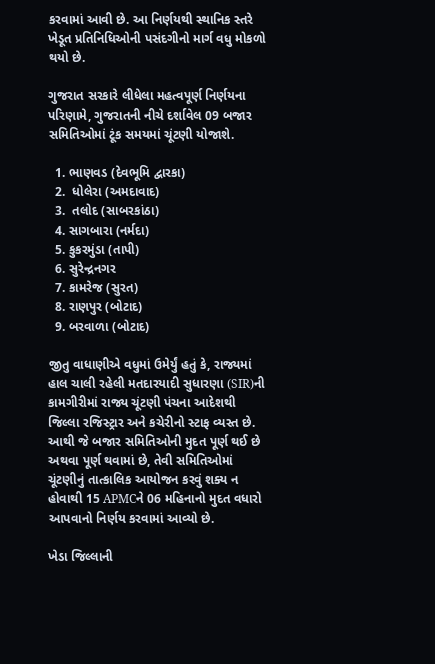કરવામાં આવી છે. આ નિર્ણયથી સ્થાનિક સ્તરે ખેડૂત પ્રતિનિધિઓની પસંદગીનો માર્ગ વધુ મોકળો થયો છે.

ગુજરાત સરકારે લીધેલા મહત્વપૂર્ણ નિર્ણયના પરિણામે, ગુજરાતની નીચે દર્શાવેલ 09 બજાર સમિતિઓમાં ટૂંક સમયમાં ચૂંટણી યોજાશે.

  1. ભાણવડ (દેવભૂમિ દ્વારકા)
  2.  ધોલેરા (અમદાવાદ)
  3.  તલોદ (સાબરકાંઠા)
  4. સાગબારા (નર્મદા)
  5. કુકરમુંડા (તાપી)
  6. સુરેન્દ્રનગર
  7. કામરેજ (સુરત)
  8. રાણપુર (બોટાદ)
  9. બરવાળા (બોટાદ)

જીતુ વાધાણીએ વધુમાં ઉમેર્યું હતું કે, રાજ્યમાં હાલ ચાલી રહેલી મતદારયાદી સુધારણા (SIR)ની કામગીરીમાં રાજ્ય ચૂંટણી પંચના આદેશથી જિલ્લા રજિસ્ટ્રાર અને કચેરીનો સ્ટાફ વ્યસ્ત છે. આથી જે બજાર સમિતિઓની મુદત પૂર્ણ થઈ છે અથવા પૂર્ણ થવામાં છે, તેવી સમિતિઓમાં ચૂંટણીનું તાત્કાલિક આયોજન કરવું શક્ય ન હોવાથી 15 APMCને 06 મહિનાનો મુદત વધારો આપવાનો નિર્ણય કરવામાં આવ્યો છે.

ખેડા જિલ્લાની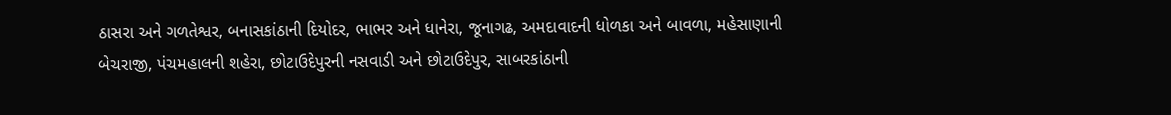ઠાસરા અને ગળતેશ્વર, બનાસકાંઠાની દિયોદર, ભાભર અને ધાનેરા, જૂનાગઢ, અમદાવાદની ધોળકા અને બાવળા, મહેસાણાની બેચરાજી, પંચમહાલની શહેરા, છોટાઉદેપુરની નસવાડી અને છોટાઉદેપુર, સાબરકાંઠાની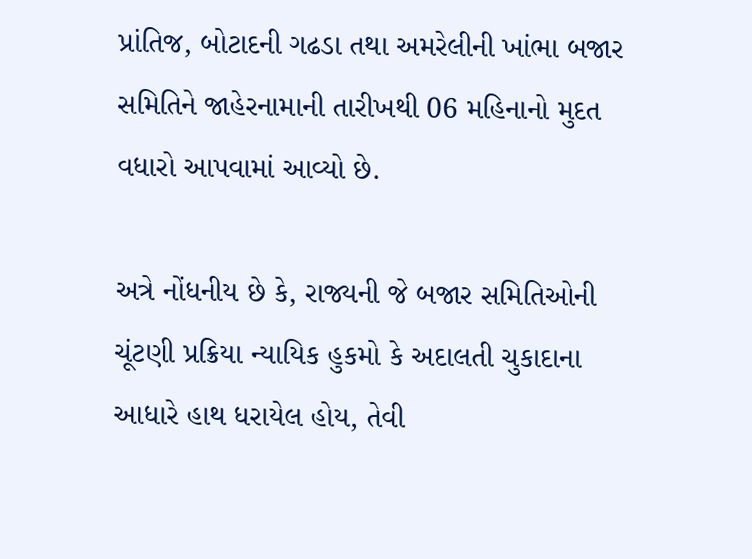પ્રાંતિજ, બોટાદની ગઢડા તથા અમરેલીની ખાંભા બજાર સમિતિને જાહેરનામાની તારીખથી 06 મહિનાનો મુદત વધારો આપવામાં આવ્યો છે.

અત્રે નોંધનીય છે કે, રાજ્યની જે બજાર સમિતિઓની ચૂંટણી પ્રક્રિયા ન્યાયિક હુકમો કે અદાલતી ચુકાદાના આધારે હાથ ધરાયેલ હોય, તેવી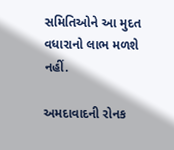સમિતિઓને આ મુદત વધારાનો લાભ મળશે નહીં.

અમદાવાદની રોનક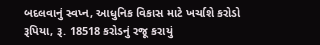બદલવાનું સ્વપ્ન, આધુનિક વિકાસ માટે ખર્ચાશે કરોડો રૂપિયા, રૂ. 18518 કરોડનું રજૂ કરાયું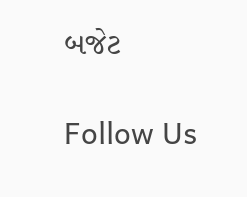બજેટ

Follow Us